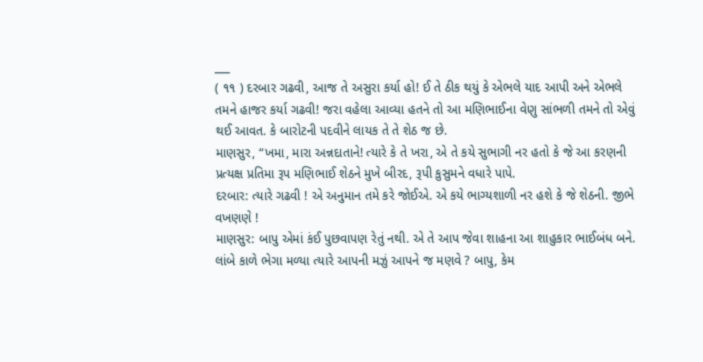___
( ૧૧ ) દરબાર ગઢવી, આજ તે અસુરા કર્યા હો! ઈ તે ઠીક થયું કે એભલે યાદ આપી અને એભલે તમને હાજર કર્યા ગઢવી! જરા વહેલા આવ્યા હતને તો આ મણિભાઈના વેણુ સાંભળી તમને તો એવું થઈ આવત. કે બારોટની પદવીને લાયક તે તે શેઠ જ છે.
માણસુર, “ખમા, મારા અન્નદાતાને! ત્યારે કે તે ખરા, એ તે કયે સુભાગી નર હતો કે જે આ કરણની પ્રત્યક્ષ પ્રતિમા રૂપ મણિભાઈ શેઠને મુખે બીરદ, રૂપી કુસુમને વધારે પાપે.
દરબાર: ત્યારે ગઢવી ! એ અનુમાન તમે કરે જોઈએ. એ કયે ભાગ્યશાળી નર હશે કે જે શેઠની. જીભે વખણણે !
માણસુર: બાપુ એમાં કંઈ પુછવાપણ રેતું નથી. એ તે આપ જેવા શાહના આ શાહુકાર ભાઈબંધ બને. લાંબે કાળે ભેગા મળ્યા ત્યારે આપની મઝું આપને જ મણવે ? બાપુ, કેમ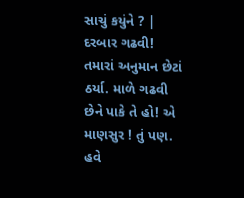સાચું કયુંને ? | દરબાર ગઢવી! તમારાં અનુમાન છેટાં ઠર્યા. માળે ગઢવી છેને પાકે તે હો! એ માણસુર ! તું પણ. હવે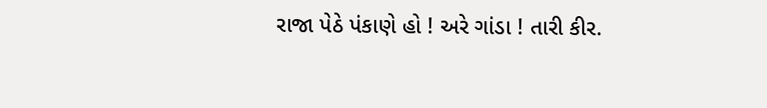રાજા પેઠે પંકાણે હો ! અરે ગાંડા ! તારી કીર.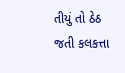તીયું તો ઠેઠ જતી કલકત્તા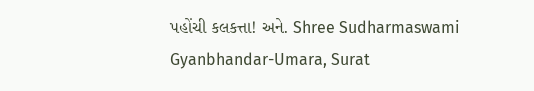પહોંચી કલકત્તા! અને. Shree Sudharmaswami Gyanbhandar-Umara, Surat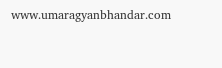www.umaragyanbhandar.com